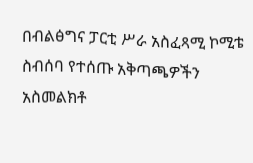በብልፅግና ፓርቲ ሥራ አስፈጻሚ ኮሚቴ ስብሰባ የተሰጡ አቅጣጫዎችን አስመልክቶ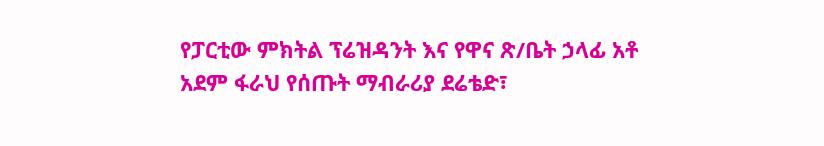የፓርቲው ምክትል ፕሬዝዳንት እና የዋና ጽ/ቤት ኃላፊ አቶ አደም ፋራህ የሰጡት ማብራሪያ ደሬቴድ፣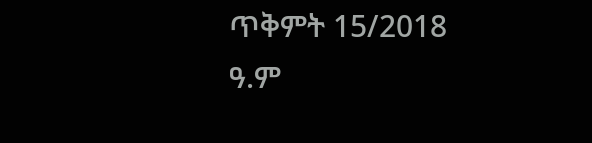ጥቅምት 15/2018 ዓ.ም